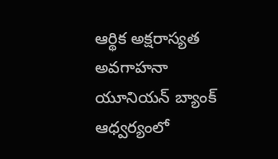ఆర్థిక అక్షరాస్యత అవగాహనా యూనియన్ బ్యాంక్ ఆధ్వర్యంలో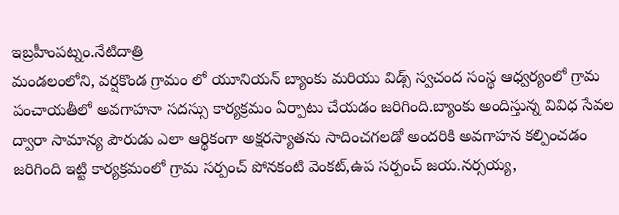ఇబ్రహీంపట్నం.నేటిదాత్రి
మండలంలోని, వర్షకొండ గ్రామం లో యూనియన్ బ్యాంకు మరియు విడ్స్ స్వచంద సంస్థ ఆధ్వర్యంలో గ్రామ పంచాయతీలో అవగాహనా సదస్సు కార్యక్రమం ఏర్పాటు చేయడం జరిగింది.బ్యాంకు అందిస్తున్న వివిధ సేవల ద్వారా సామాన్య పౌరుడు ఎలా ఆర్థికంగా అక్షరస్యాతను సాదించగలడో అందరికి అవగాహన కల్పించడం జరిగింది ఇట్టి కార్యక్రమంలో గ్రామ సర్పంచ్ పోనకంటి వెంకట్,ఉప సర్పంచ్ జయ.నర్సయ్య,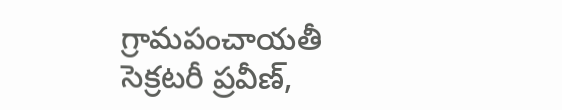గ్రామపంచాయతీ సెక్రటరీ ప్రవీణ్,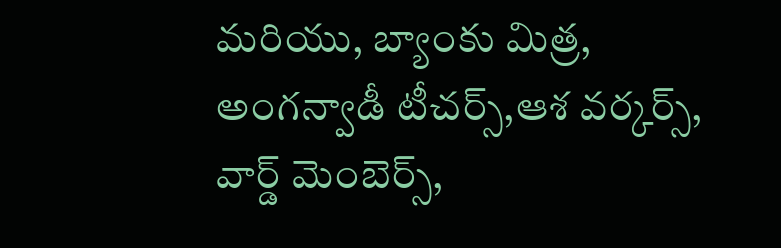మరియు, బ్యాంకు మిత్ర, అంగన్వాడీ టీచర్స్,ఆశ వర్కర్స్, వార్డ్ మెంబెర్స్,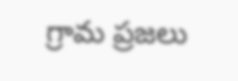గ్రామ ప్రజలు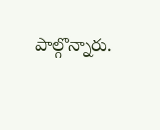పాల్గొన్నారు.